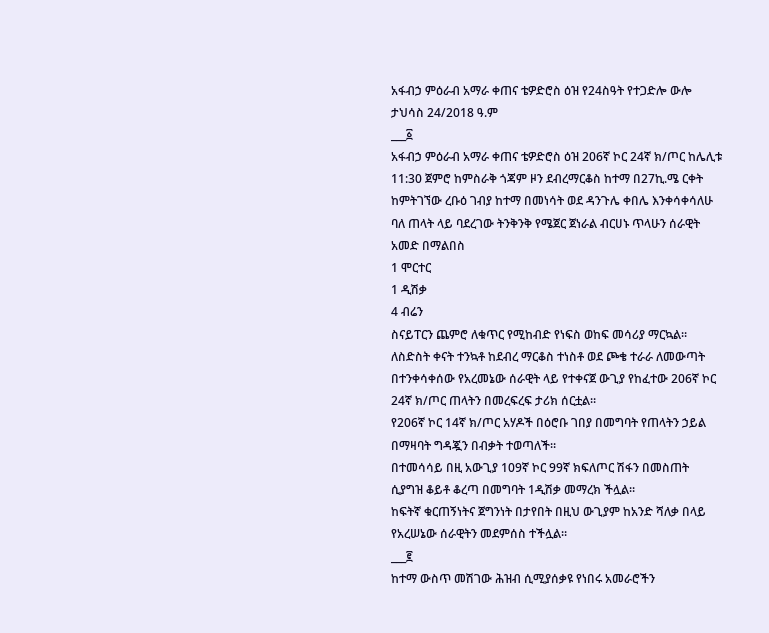አፋብኃ ምዕራብ አማራ ቀጠና ቴዎድሮስ ዕዝ የ24ስዓት የተጋድሎ ውሎ
ታህሳስ 24/2018 ዓ.ም
___፩
አፋብኃ ምዕራብ አማራ ቀጠና ቴዎድሮስ ዕዝ 206ኛ ኮር 24ኛ ክ/ጦር ከሌሊቱ 11:30 ጀምሮ ከምስራቅ ጎጃም ዞን ደብረማርቆስ ከተማ በ27ኪ.ሜ ርቀት ከምትገኘው ረቡዕ ገብያ ከተማ በመነሳት ወደ ዳንጉሌ ቀበሌ እንቀሳቀሳለሁ ባለ ጠላት ላይ ባደረገው ትንቅንቅ የሜጀር ጀነራል ብርሀኑ ጥላሁን ሰራዊት አመድ በማልበስ
1 ሞርተር
1 ዲሽቃ
4 ብሬን
ስናይፐርን ጨምሮ ለቁጥር የሚከብድ የነፍስ ወከፍ መሳሪያ ማርኳል።
ለስድስት ቀናት ተንኳቶ ከደብረ ማርቆስ ተነስቶ ወደ ጮቄ ተራራ ለመውጣት በተንቀሳቀሰው የአረመኔው ሰራዊት ላይ የተቀናጀ ውጊያ የከፈተው 206ኛ ኮር 24ኛ ክ/ጦር ጠላትን በመረፍረፍ ታሪክ ሰርቷል።
የ206ኛ ኮር 14ኛ ክ/ጦር አሃዶች በዕሮቡ ገበያ በመግባት የጠላትን ኃይል በማዛባት ግዳጇን በብቃት ተወጣለች።
በተመሳሳይ በዚ አውጊያ 109ኛ ኮር 99ኛ ክፍለጦር ሽፋን በመስጠት ሲያግዝ ቆይቶ ቆረጣ በመግባት 1ዲሽቃ መማረክ ችሏል።
ከፍትኛ ቁርጠኝነትና ጀግንነት በታየበት በዚህ ውጊያም ከአንድ ሻለቃ በላይ የአረሠኔው ሰራዊትን መደምሰስ ተችሏል።
___፪
ከተማ ውስጥ መሽገው ሕዝብ ሲሚያሰቃዩ የነበሩ አመራሮችን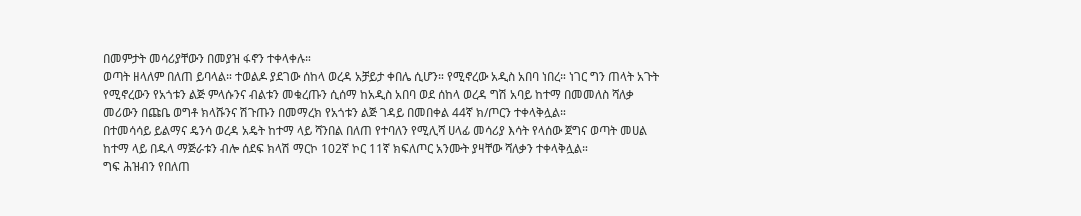በመምታት መሳሪያቸውን በመያዝ ፋኖን ተቀላቀሉ።
ወጣት ዘላለም በለጠ ይባላል። ተወልዶ ያደገው ሰከላ ወረዳ አቻይታ ቀበሌ ሲሆን። የሚኖረው አዲስ አበባ ነበረ። ነገር ግን ጠላት አጉት የሚኖረውን የአጎቱን ልጅ ምላሱንና ብልቱን መቁረጡን ሲሰማ ከአዲስ አበባ ወደ ሰከላ ወረዳ ግሽ አባይ ከተማ በመመለስ ሻለቃ መሪውን በጩቤ ወግቶ ክላሹንና ሽጉጡን በመማረክ የአጎቱን ልጅ ገዳይ በመበቀል 44ኛ ክ/ጦርን ተቀላቅሏል።
በተመሳሳይ ይልማና ዴንሳ ወረዳ አዴት ከተማ ላይ ሻንበል በለጠ የተባለን የሚሊሻ ሀላፊ መሳሪያ እሳት የላሰው ጀግና ወጣት መሀል ከተማ ላይ በዱላ ማጅራቱን ብሎ ሰደፍ ክላሽ ማርኮ 102ኛ ኮር 11ኛ ክፍለጦር አንሙት ያዛቸው ሻለቃን ተቀላቅሏል።
ግፍ ሕዝብን የበለጠ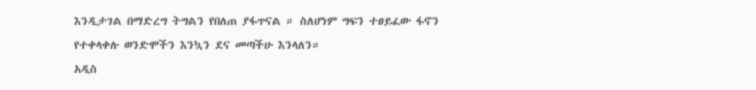እንዲታገል በማድረግ ትግልን የበለጠ ያፋጥናል ። ስለሆነም ግፍን ተፀይፈው ፋኖን የተቀላቀሉ ወንድሞችን እንኳን ደና መጣችሁ እንላለን።
አዲስ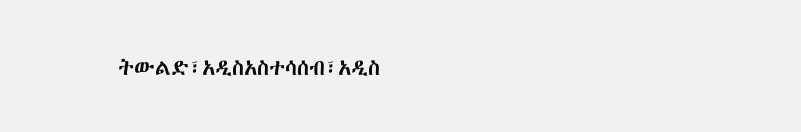ትውልድ፣አዲስአስተሳሰብ፣አዲስ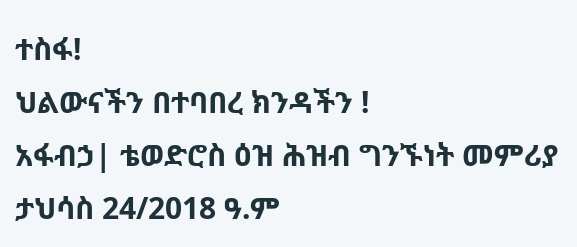ተስፋ!
ህልውናችን በተባበረ ክንዳችን !
አፋብኃ| ቴወድሮስ ዕዝ ሕዝብ ግንኙነት መምሪያ
ታህሳስ 24/2018 ዓ.ም